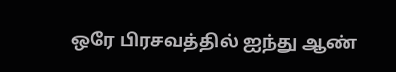ஒரே பிரசவத்தில் ஐந்து ஆண்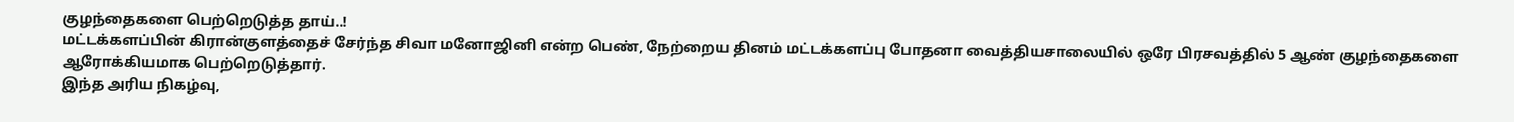குழந்தைகளை பெற்றெடுத்த தாய்..!
மட்டக்களப்பின் கிரான்குளத்தைச் சேர்ந்த சிவா மனோஜினி என்ற பெண், நேற்றைய தினம் மட்டக்களப்பு போதனா வைத்தியசாலையில் ஒரே பிரசவத்தில் 5 ஆண் குழந்தைகளை ஆரோக்கியமாக பெற்றெடுத்தார்.
இந்த அரிய நிகழ்வு,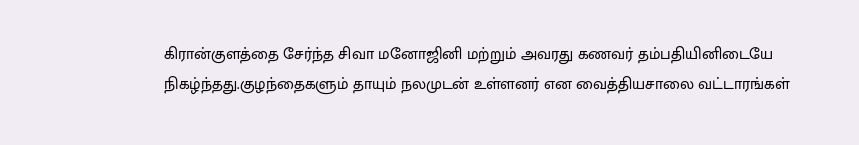கிரான்குளத்தை சேர்ந்த சிவா மனோஜினி மற்றும் அவரது கணவர் தம்பதியினிடையே நிகழ்ந்தது.குழந்தைகளும் தாயும் நலமுடன் உள்ளனர் என வைத்தியசாலை வட்டாரங்கள்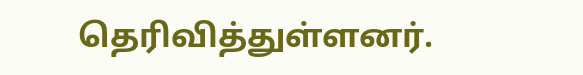தெரிவித்துள்ளனர்.